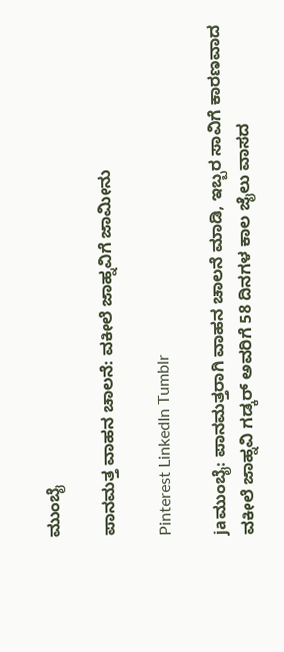ಮುಂಬೈ

ಪಾನಮತ್ತ ವಾಹನ ಚಾಲನೆ: ವಕೀಲೆ ಜಾಹ್ನವಿಗೆ ಜಾಮೀನು

Pinterest LinkedIn Tumblr

jaಮುಂಬೈ: ಪಾನಮತ್ತರಾಗಿ ವಾಹನ ಚಾಲನೆ ಮಾಡಿ, ಇಬ್ಬರ ಸಾವಿಗೆ ಕಾರಣವಾದ ವಕೀಲೆ ಜಾಹ್ನವಿ ಗಡ್ಕರ್ ಅವರಿಗೆ 58 ದಿನಗಳ ಕಾಲ ಜೈಲು ವಾಸದ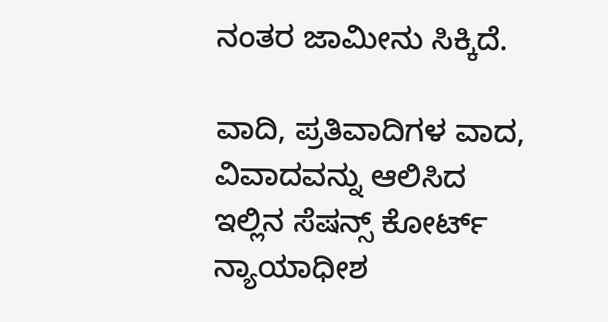ನಂತರ ಜಾಮೀನು ಸಿಕ್ಕಿದೆ.

ವಾದಿ, ಪ್ರತಿವಾದಿಗಳ ವಾದ, ವಿವಾದವನ್ನು ಆಲಿಸಿದ ಇಲ್ಲಿನ ಸೆಷನ್ಸ್ ಕೋರ್ಟ್ ನ್ಯಾಯಾಧೀಶ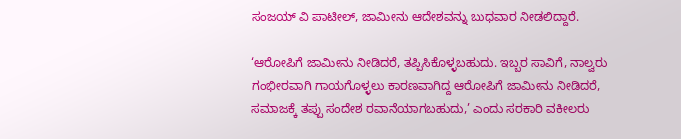ಸಂಜಯ್ ವಿ ಪಾಟೀಲ್, ಜಾಮೀನು ಆದೇಶವನ್ನು ಬುಧವಾರ ನೀಡಲಿದ್ದಾರೆ.

‘ಆರೋಪಿಗೆ ಜಾಮೀನು ನೀಡಿದರೆ, ತಪ್ಪಿಸಿಕೊಳ್ಳಬಹುದು. ಇಬ್ಬರ ಸಾವಿಗೆ, ನಾಲ್ವರು ಗಂಭೀರವಾಗಿ ಗಾಯಗೊಳ್ಳಲು ಕಾರಣವಾಗಿದ್ದ ಆರೋಪಿಗೆ ಜಾಮೀನು ನೀಡಿದರೆ, ಸಮಾಜಕ್ಕೆ ತಪ್ಪು ಸಂದೇಶ ರವಾನೆಯಾಗಬಹುದು,’ ಎಂದು ಸರಕಾರಿ ವಕೀಲರು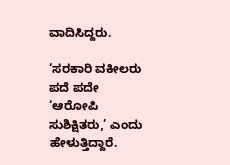ವಾದಿಸಿದ್ದರು.

‘ಸರಕಾರಿ ವಕೀಲರು ಪದೆ ಪದೇ ‘ಆರೋಪಿ ಸುಶಿಕ್ಷಿತರು,’ ಎಂದು ಹೇಳುತ್ತಿದ್ದಾರೆ.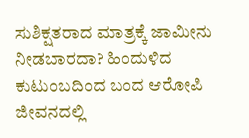ಸುಶಿಕ್ಷತರಾದ ಮಾತ್ರಕ್ಕೆ ಜಾಮೀನು ನೀಡಬಾರದಾ? ಹಿಂದುಳಿದ ಕುಟುಂಬದಿಂದ ಬಂದ ಆರೋಪಿ ಜೀವನದಲ್ಲಿ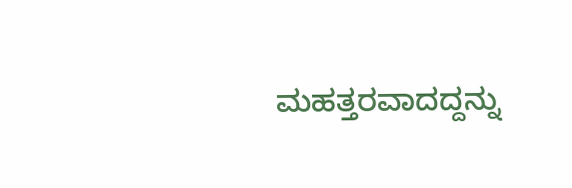ಮಹತ್ತರವಾದದ್ದನ್ನು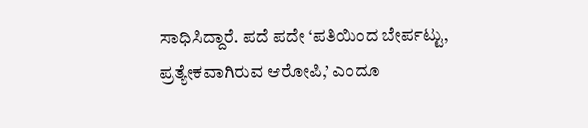ಸಾಧಿಸಿದ್ದಾರೆ. ಪದೆ ಪದೇ ‘ಪತಿಯಿಂದ ಬೇರ್ಪಟ್ಟು, ಪ್ರತ್ಯೇಕವಾಗಿರುವ ಆರೋಪಿ,’ ಎಂದೂ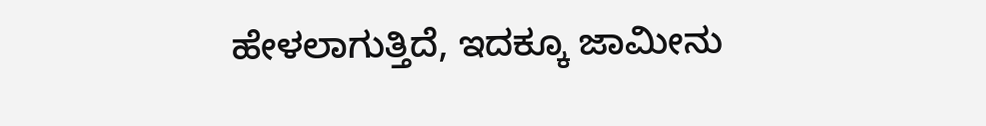ಹೇಳಲಾಗುತ್ತಿದೆ, ಇದಕ್ಕೂ ಜಾಮೀನು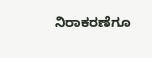ನಿರಾಕರಣೆಗೂ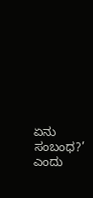ಏನು ಸಂಬಂಧ?’ ಎಂದು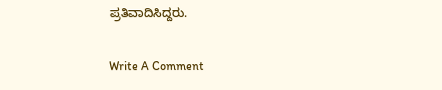ಪ್ರತಿವಾದಿಸಿದ್ದರು.

Write A Comment